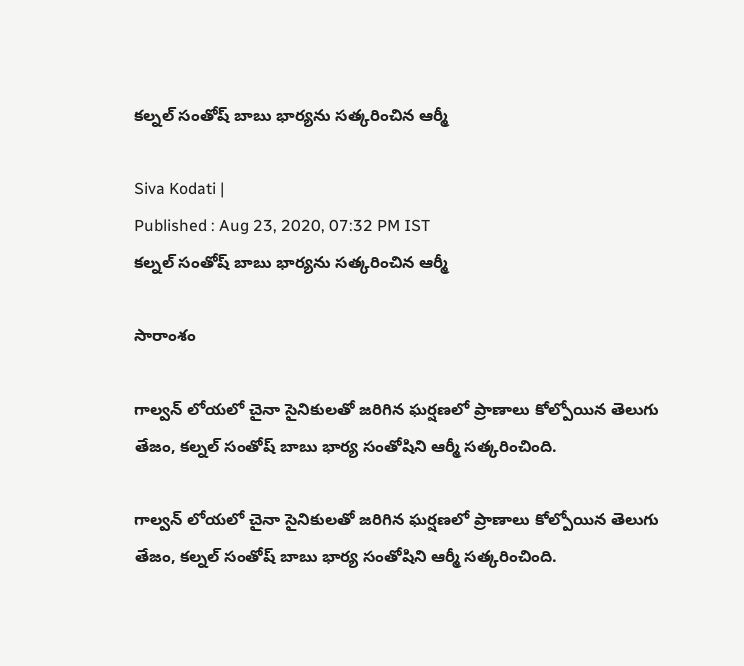కల్నల్ సంతోష్ బాబు భార్యను సత్కరించిన ఆర్మీ

Siva Kodati |
Published : Aug 23, 2020, 07:32 PM IST
కల్నల్ సంతోష్ బాబు భార్యను సత్కరించిన ఆర్మీ

సారాంశం

గాల్వన్ లోయలో చైనా సైనికులతో జరిగిన ఘర్షణలో ప్రాణాలు కోల్పోయిన తెలుగు తేజం, కల్నల్ సంతోష్ బాబు భార్య సంతోషిని ఆర్మీ సత్కరించింది.

గాల్వన్ లోయలో చైనా సైనికులతో జరిగిన ఘర్షణలో ప్రాణాలు కోల్పోయిన తెలుగు తేజం, కల్నల్ సంతోష్ బాబు భార్య సంతోషిని ఆర్మీ సత్కరించింది.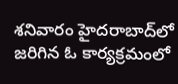శనివారం హైదరాబాద్‌లో జరిగిన ఓ కార్యక్రమంలో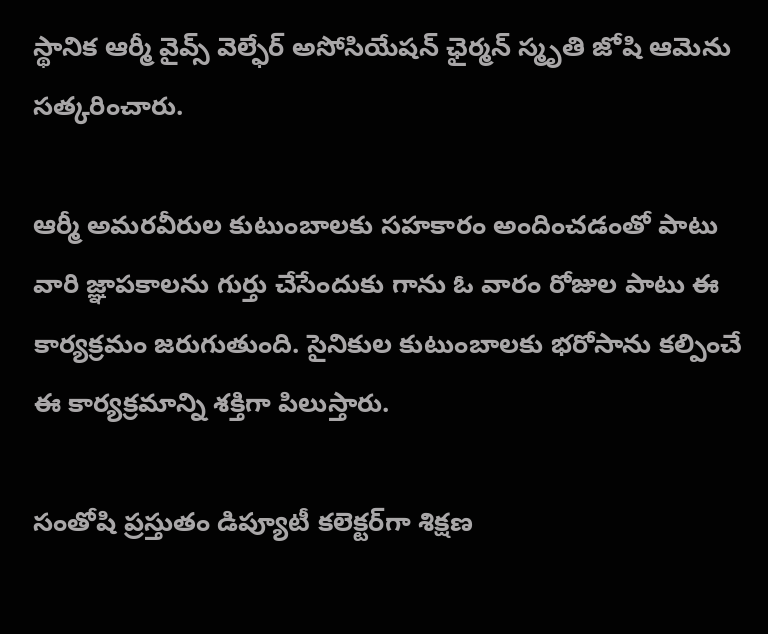స్థానిక ఆర్మీ వైవ్స్ వెల్ఫేర్ అసోసియేషన్ ఛైర్మన్ స్మృతి జోషి ఆమెను సత్కరించారు.

ఆర్మీ అమరవీరుల కుటుంబాలకు సహకారం అందించడంతో పాటు వారి జ్ఞాపకాలను గుర్తు చేసేందుకు గాను ఓ వారం రోజుల పాటు ఈ కార్యక్రమం జరుగుతుంది. సైనికుల కుటుంబాలకు భరోసాను కల్పించే ఈ కార్యక్రమాన్ని శక్తిగా పిలుస్తారు.

సంతోషి ప్రస్తుతం డిప్యూటీ కలెక్టర్‌గా శిక్షణ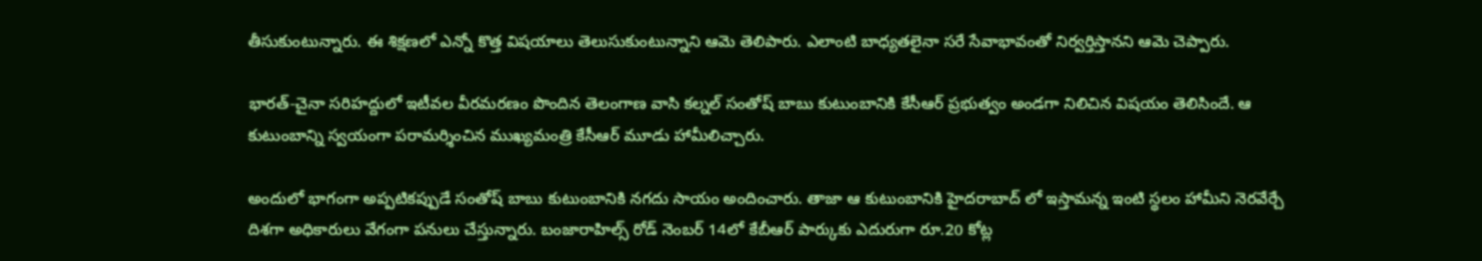తీసుకుంటున్నారు. ఈ శిక్షణలో ఎన్నో కొత్త విషయాలు తెలుసుకుంటున్నాని ఆమె తెలిపారు. ఎలాంటి బాధ్యతలైనా సరే సేవాభావంతో నిర్వర్తిస్తానని ఆమె చెప్పారు.

భారత్-చైనా సరిహద్దులో ఇటీవల వీరమరణం పొందిన తెలంగాణ వాసి కల్నల్ సంతోష్ బాబు కుటుంబానికి కేసీఆర్ ప్రభుత్వం అండగా నిలిచిన విషయం తెలిసిందే. ఆ కుటుంబాన్ని స్వయంగా పరామర్శించిన ముఖ్యమంత్రి కేసీఆర్ మూడు హామీలిచ్చారు.

అందులో భాగంగా అప్పటికప్పుడే సంతోష్ బాబు కుటుంబానికి నగదు సాయం అందించారు. తాజా ఆ కుటుంబానికి హైదరాబాద్ లో ఇస్తామన్న ఇంటి స్థలం హామీని నెరవేర్చే దిశగా అధికారులు వేగంగా పనులు చేస్తున్నారు. బంజారాహిల్స్ రోడ్ నెంబర్ 14లో కేబీఆర్ పార్కుకు ఎదురుగా రూ.20 కోట్ల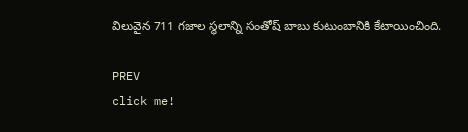విలువైన 711 గజాల స్థలాన్ని సంతోష్ బాబు కుటుంబానికి కేటాయించింది.

PREV
click me!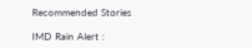Recommended Stories

IMD Rain Alert :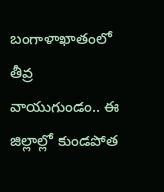బంగాళాఖాతంలో తీవ్ర వాయుగుండం.. ఈ జిల్లాల్లో కుండపోత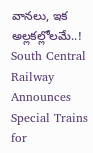వానలు, ఇక అల్లకల్లోలమే..!
South Central Railway Announces Special Trains for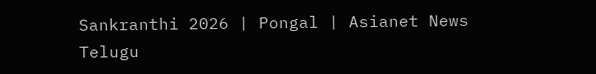Sankranthi 2026 | Pongal | Asianet News Telugu